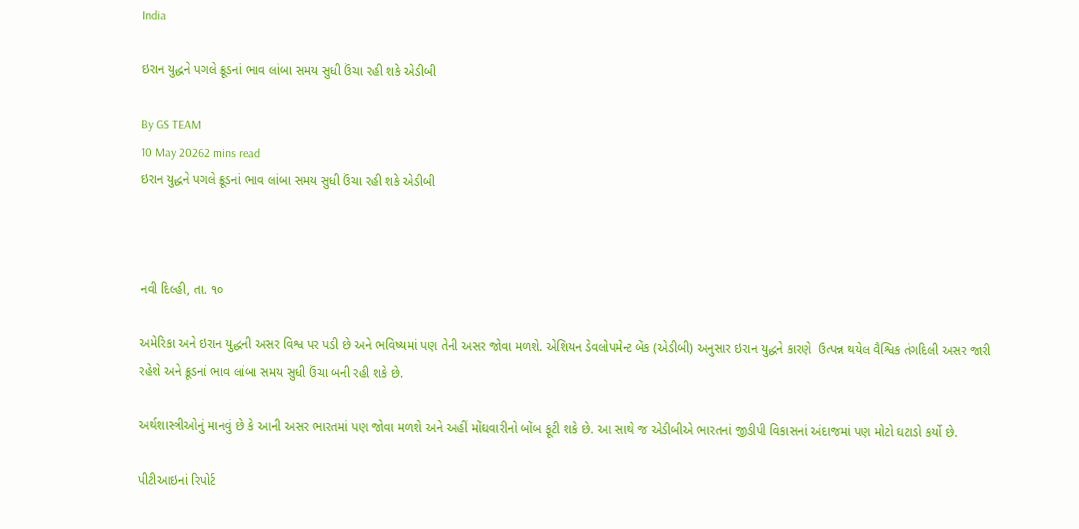India

ઇરાન યુદ્ધને પગલે ક્રૂડનાં ભાવ લાંબા સમય સુધી ઉંચા રહી શકે એડીબી

By GS TEAM
10 May 20262 mins read
ઇરાન યુદ્ધને પગલે ક્રૂડનાં ભાવ લાંબા સમય સુધી ઉંચા રહી શકે એડીબી



નવી દિલ્હી, તા. ૧૦

અમેરિકા અને ઇરાન યુદ્ધની અસર વિશ્વ પર પડી છે અને ભવિષ્યમાં પણ તેની અસર જોવા મળશે. એશિયન ડેવલોપમેન્ટ બેંક (એડીબી) અનુસાર ઇરાન યુદ્ધને કારણે  ઉત્પન્ન થયેલ વૈશ્વિક તંગદિલી અસર જારી રહેશે અને ક્રૂડનાં ભાવ લાંબા સમય સુધી ઉંચા બની રહી શકે છે.

અર્થશાસ્ત્રીઓનું માનવું છે કે આની અસર ભારતમાં પણ જોવા મળશે અને અહીં મોંઘવારીનો બોંબ ફૂટી શકે છે. આ સાથે જ એડીબીએ ભારતનાં જીડીપી વિકાસનાં અંદાજમાં પણ મોટો ઘટાડો કર્યો છે.

પીટીઆઇનાં રિપોર્ટ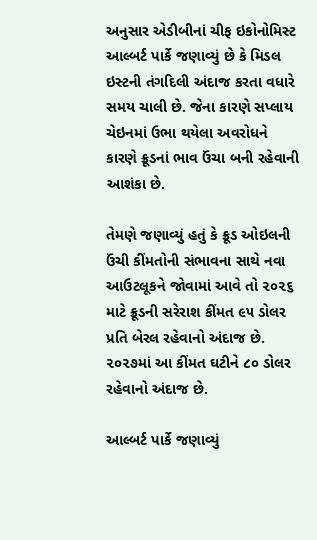અનુસાર એડીબીનાં ચીફ ઇકોનોમિસ્ટ આલ્બર્ટ પાર્કે જણાવ્યું છે કે મિડલ ઇસ્ટની તંગદિલી અંદાજ કરતા વધારે સમય ચાલી છે. જેના કારણે સપ્લાય ચેઇનમાં ઉભા થયેલા અવરોધને કારણે ક્રૂડનાં ભાવ ઉંચા બની રહેવાની આશંકા છે.

તેમણે જણાવ્યું હતું કે ક્રૂડ ઓઇલની ઉંચી કીંમતોની સંભાવના સાથે નવા આઉટલૂકને જોવામાં આવે તો ૨૦૨૬ માટે ક્રૂડની સરેરાશ કીંમત ૯૫ ડોલર પ્રતિ બેરલ રહેવાનો અંદાજ છે. ૨૦૨૭માં આ કીંમત ઘટીને ૮૦ ડોલર રહેવાનો અંદાજ છે.

આલ્બર્ટ પાર્કે જણાવ્યું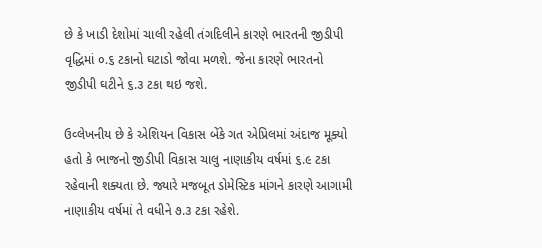છે કે ખાડી દેશોમાં ચાલી રહેલી તંગદિલીને કારણે ભારતની જીડીપી વૃદ્ધિમાં ૦.૬ ટકાનો ઘટાડો જોવા મળશે. જેના કારણે ભારતનો જીડીપી ઘટીને ૬.૩ ટકા થઇ જશે.

ઉવ્લેખનીય છે કે એશિયન વિકાસ બેંકે ગત એપ્રિલમાં અંદાજ મૂક્યો હતો કે ભાજનો જીડીપી વિકાસ ચાલુ નાણાકીય વર્ષમાં ૬.૯ ટકા રહેવાની શક્યતા છે. જ્યારે મજબૂત ડોમેસ્ટિક માંગને કારણે આગામી નાણાકીય વર્ષમાં તે વધીને ૭.૩ ટકા રહેશે.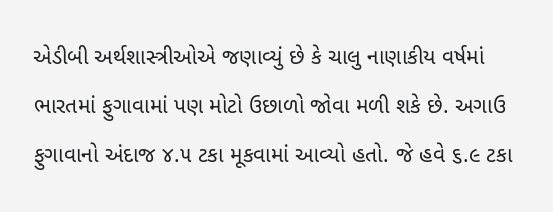એડીબી અર્થશાસ્ત્રીઓએ જણાવ્યું છે કે ચાલુ નાણાકીય વર્ષમાં ભારતમાં ફુગાવામાં પણ મોટો ઉછાળો જોવા મળી શકે છે. અગાઉ ફુગાવાનો અંદાજ ૪.૫ ટકા મૂકવામાં આવ્યો હતો. જે હવે ૬.૯ ટકા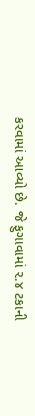કરવામાં આવ્યો છે. જે ફુગાવામાં ૨.૪ ટકાની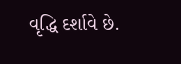વૃદ્ધિ દર્શાવે છે.